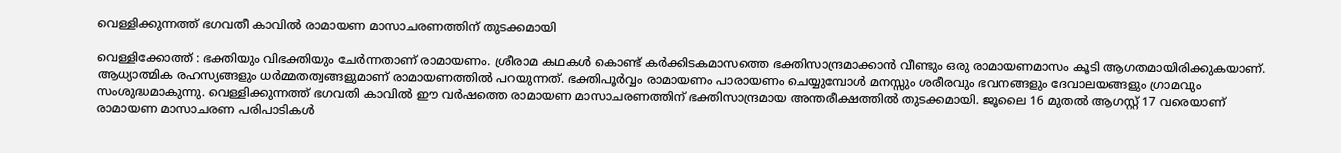വെള്ളിക്കുന്നത്ത് ഭഗവതീ കാവില്‍ രാമായണ മാസാചരണത്തിന് തുടക്കമായി

വെള്ളിക്കോത്ത് : ഭക്തിയും വിഭക്തിയും ചേര്‍ന്നതാണ് രാമായണം. ശ്രീരാമ കഥകള്‍ കൊണ്ട് കര്‍ക്കിടകമാസത്തെ ഭക്തിസാന്ദ്രമാക്കാന്‍ വീണ്ടും ഒരു രാമായണമാസം കൂടി ആഗതമായിരിക്കുകയാണ്. ആധ്യാത്മിക രഹസ്യങ്ങളും ധര്‍മ്മതത്വങ്ങളുമാണ് രാമായണത്തില്‍ പറയുന്നത്. ഭക്തിപൂര്‍വ്വം രാമായണം പാരായണം ചെയ്യുമ്പോള്‍ മനസ്സും ശരീരവും ഭവനങ്ങളും ദേവാലയങ്ങളും ഗ്രാമവും സംശുദ്ധമാകുന്നു. വെള്ളിക്കുന്നത്ത് ഭഗവതി കാവില്‍ ഈ വര്‍ഷത്തെ രാമായണ മാസാചരണത്തിന് ഭക്തിസാന്ദ്രമായ അന്തരീക്ഷത്തില്‍ തുടക്കമായി. ജൂലൈ 16 മുതല്‍ ആഗസ്റ്റ് 17 വരെയാണ് രാമായണ മാസാചരണ പരിപാടികള്‍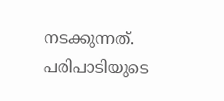നടക്കുന്നത്. പരിപാടിയുടെ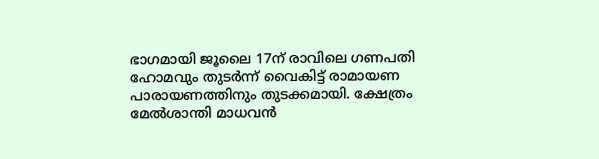ഭാഗമായി ജൂലൈ 17ന് രാവിലെ ഗണപതി ഹോമവും തുടര്‍ന്ന് വൈകിട്ട് രാമായണ പാരായണത്തിനും തുടക്കമായി. ക്ഷേത്രം മേല്‍ശാന്തി മാധവന്‍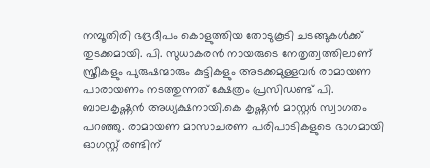നമ്പൂതിരി ഭദ്രദീപം കൊളുത്തിയ തോടുകൂടി ചടങ്ങുകള്‍ക്ക് തുടക്കമായി. പി. സുധാകരന്‍ നായരുടെ നേതൃത്വത്തിലാണ് സ്ത്രീകളും പുരുഷന്മാരും കുട്ടികളും അടക്കമുള്ളവര്‍ രാമായണ പാരായണം നടത്തുന്നത് ക്ഷേത്രം പ്രസിഡണ്ട് പി. ബാലകൃഷ്ണന്‍ അധ്യക്ഷനായി.കെ കൃഷ്ണന്‍ മാസ്റ്റര്‍ സ്വാഗതം പറഞ്ഞു. രാമായണ മാസാചരണ പരിപാടികളുടെ ഭാഗമായി ഓഗസ്റ്റ് രണ്ടിന്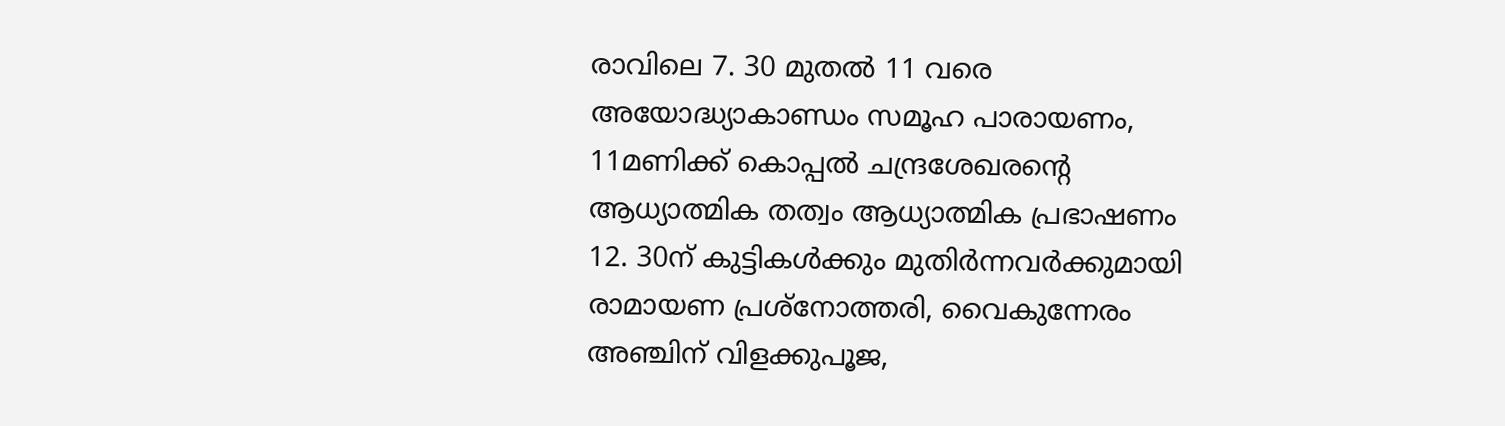രാവിലെ 7. 30 മുതല്‍ 11 വരെ അയോദ്ധ്യാകാണ്ഡം സമൂഹ പാരായണം, 11മണിക്ക് കൊപ്പല്‍ ചന്ദ്രശേഖരന്റെ ആധ്യാത്മിക തത്വം ആധ്യാത്മിക പ്രഭാഷണം 12. 30ന് കുട്ടികള്‍ക്കും മുതിര്‍ന്നവര്‍ക്കുമായി രാമായണ പ്രശ്‌നോത്തരി, വൈകുന്നേരം അഞ്ചിന് വിളക്കുപൂജ,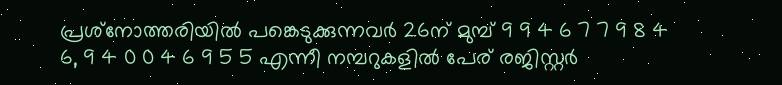പ്രശ്‌നോത്തരിയില്‍ പങ്കെടുക്കുന്നവര്‍ 26ന് മുമ്പ് 9 9 4 6 7 7 9 8 4 6, 9 4 0 0 4 6 9 5 5 എന്നീ നമ്പറുകളില്‍ പേര് രജിസ്റ്റര്‍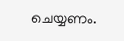ചെയ്യണം.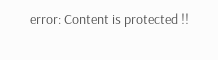error: Content is protected !!